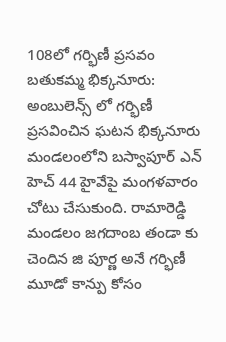108లో గర్భిణీ ప్రసవం
బతుకమ్మ భిక్కనూరు: అంబులెన్స్ లో గర్భిణీ ప్రసవించిన ఘటన భిక్కనూరు మండలంలోని బస్వాపూర్ ఎన్ హెచ్ 44 హైవేపై మంగళవారం చోటు చేసుకుంది. రామారెడ్డి మండలం జగదాంబ తండా కు చెందిన జి పూర్ణ అనే గర్భిణీ మూడో కాన్పు కోసం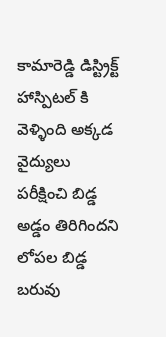కామారెడ్డి డిస్ట్రిక్ట్ హాస్పిటల్ కి వెళ్ళింది అక్కడ వైద్యులు పరీక్షించి బిడ్డ అడ్డం తిరిగిందని లోపల బిడ్డ బరువు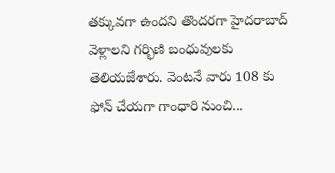తక్కువగా ఉందని తొందరగా హైదరాబాద్ వెళ్లాలని గర్భిణి బంధువులకు తెలియజేశారు. వెంటనే వారు 108 కు ఫోన్ చేయగా గాంధారి నుంచి...